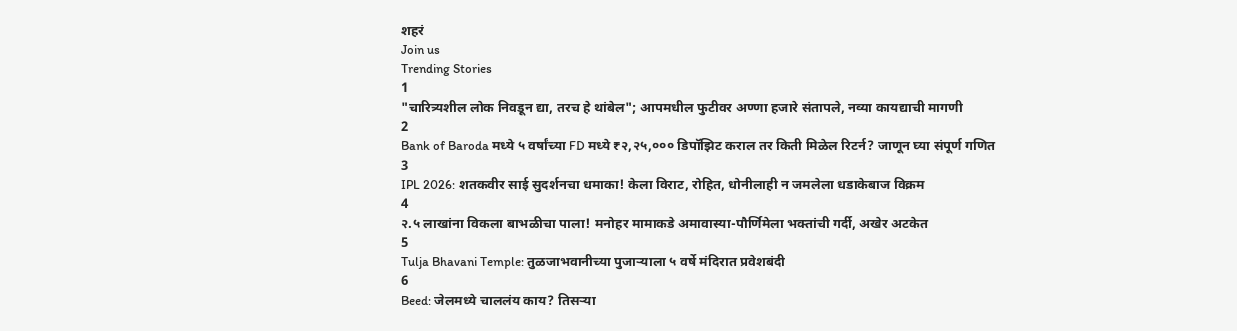शहरं
Join us
Trending Stories
1
"चारित्र्यशील लोक निवडून द्या, तरच हे थांबेल"; आपमधील फुटीवर अण्णा हजारे संतापले, नव्या कायद्याची मागणी
2
Bank of Baroda मध्ये ५ वर्षांच्या FD मध्ये ₹२,२५,००० डिपॉझिट कराल तर किती मिळेल रिटर्न? जाणून घ्या संपूर्ण गणित
3
IPL 2026: शतकवीर साई सुदर्शनचा धमाका! केला विराट, रोहित, धोनीलाही न जमलेला धडाकेबाज विक्रम
4
२.५ लाखांना विकला बाभळीचा पाला! मनोहर मामाकडे अमावास्या-पौर्णिमेला भक्तांची गर्दी, अखेर अटकेत
5
Tulja Bhavani Temple: तुळजाभवानीच्या पुजाऱ्याला ५ वर्षे मंदिरात प्रवेशबंदी
6
Beed: जेलमध्ये चाललंय काय? तिसऱ्या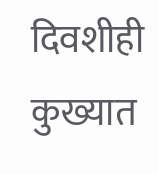दिवशीही कुख्यात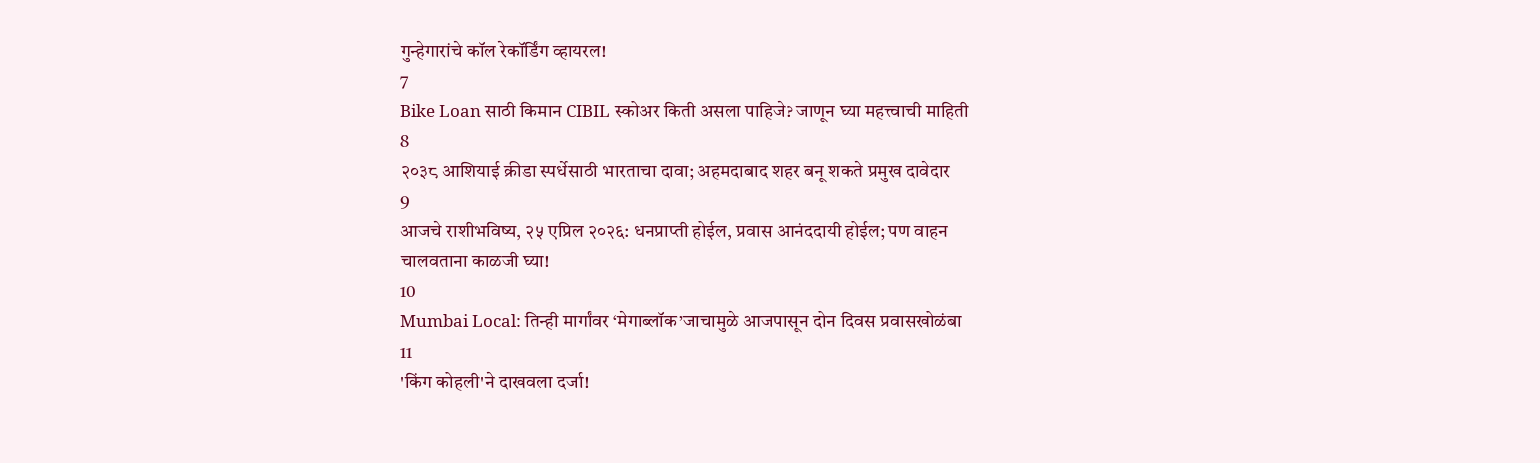गुन्हेगारांचे कॉल रेकॉर्डिंग व्हायरल!
7
Bike Loan साठी किमान CIBIL स्कोअर किती असला पाहिजे? जाणून घ्या महत्त्वाची माहिती
8
२०३८ आशियाई क्रीडा स्पर्धेसाठी भारताचा दावा; अहमदाबाद शहर बनू शकते प्रमुख दावेदार
9
आजचे राशीभविष्य, २५ एप्रिल २०२६: धनप्राप्ती होईल, प्रवास आनंददायी होईल; पण वाहन चालवताना काळजी घ्या!
10
Mumbai Local: तिन्ही मार्गांवर ‘मेगाब्लॉक’जाचामुळे आजपासून दोन दिवस प्रवासखोळंबा
11
'किंग कोहली'ने दाखवला दर्जा!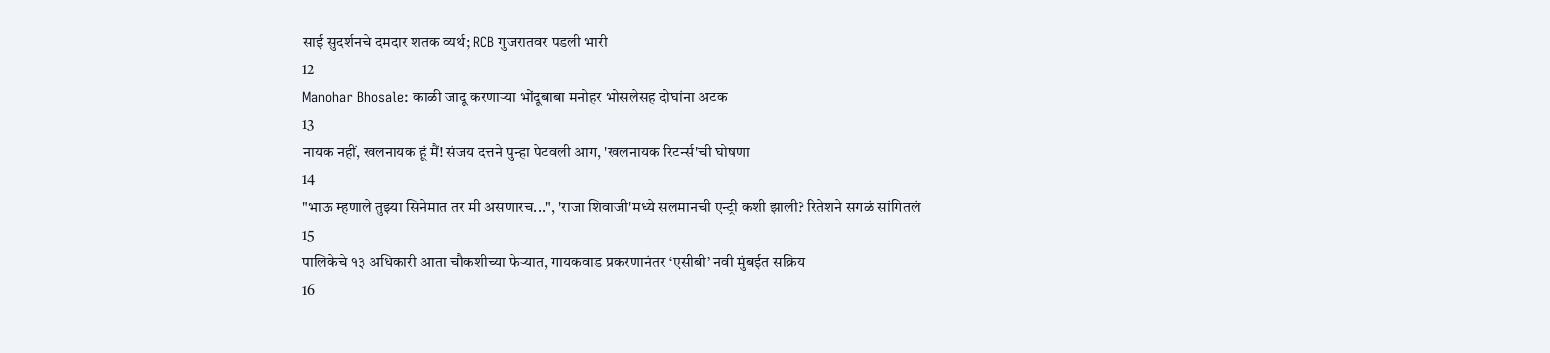साई सुदर्शनचे दमदार शतक व्यर्थ; RCB गुजरातवर पडली भारी
12
Manohar Bhosale: काळी जादू करणाऱ्या भोंदूबाबा मनोहर भोसलेसह दोघांना अटक
13
नायक नहीं, खलनायक हूं मैं! संजय दत्तने पुन्हा पेटवली आग, 'खलनायक रिटर्न्स'ची घोषणा
14
"भाऊ म्हणाले तुझ्या सिनेमात तर मी असणारच...", 'राजा शिवाजी'मध्ये सलमानची एन्ट्री कशी झाली? रितेशने सगळं सांगितलं
15
पालिकेचे १३ अधिकारी आता चौकशीच्या फेऱ्यात, गायकवाड प्रकरणानंतर ‘एसीबी’ नवी मुंबईत सक्रिय
16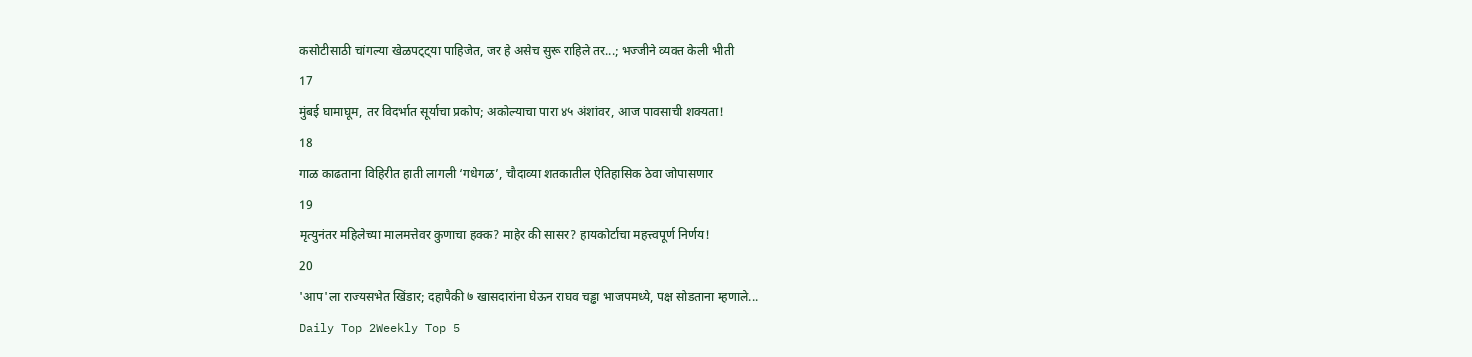कसोटीसाठी चांगल्या खेळपट्ट्या पाहिजेत, जर हे असेच सुरू राहिले तर...; भज्जीने व्यक्त केली भीती
17
मुंबई घामाघूम, तर विदर्भात सूर्याचा प्रकोप; अकोल्याचा पारा ४५ अंशांवर, आज पावसाची शक्यता!
18
गाळ काढताना विहिरीत हाती लागली ‘गधेगळ’, चौदाव्या शतकातील ऐतिहासिक ठेवा जोपासणार
19
मृत्युनंतर महिलेच्या मालमत्तेवर कुणाचा हक्क? माहेर की सासर? हायकोर्टाचा महत्त्वपूर्ण निर्णय!
20
'आप'ला राज्यसभेत खिंडार; दहापैकी ७ खासदारांना घेऊन राघव चड्ढा भाजपमध्ये, पक्ष सोडताना म्हणाले...
Daily Top 2Weekly Top 5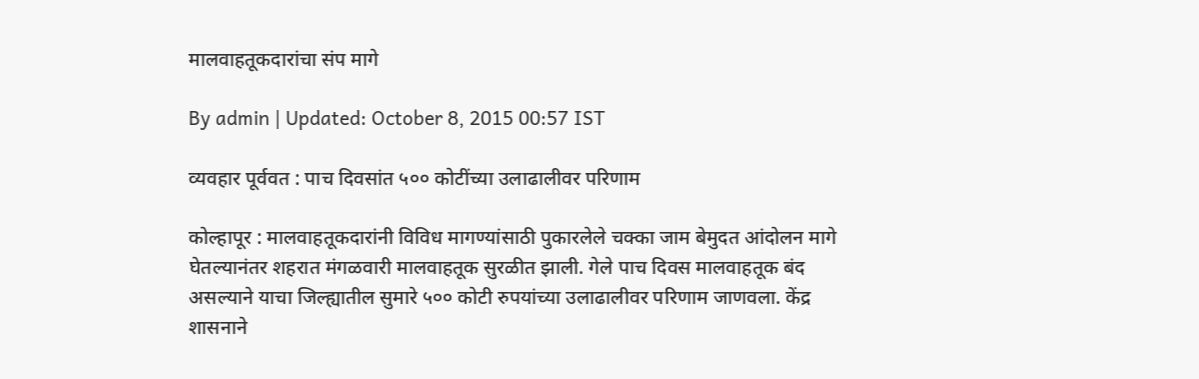मालवाहतूकदारांचा संप मागे

By admin | Updated: October 8, 2015 00:57 IST

व्यवहार पूर्ववत : पाच दिवसांत ५०० कोटींच्या उलाढालीवर परिणाम

कोल्हापूर : मालवाहतूकदारांनी विविध मागण्यांसाठी पुकारलेले चक्का जाम बेमुदत आंदोलन मागे घेतल्यानंतर शहरात मंगळवारी मालवाहतूक सुरळीत झाली. गेले पाच दिवस मालवाहतूक बंद असल्याने याचा जिल्ह्यातील सुमारे ५०० कोटी रुपयांच्या उलाढालीवर परिणाम जाणवला. केंद्र शासनाने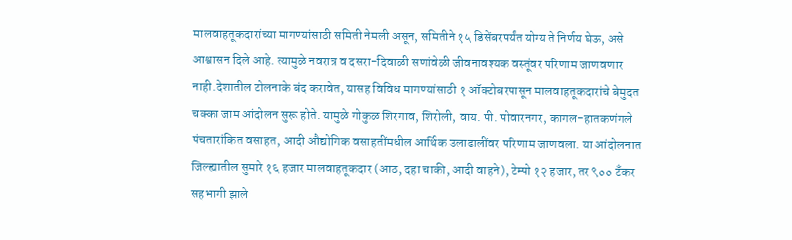मालवाहतूकदारांच्या मागण्यांसाठी समिती नेमली असून, समितीने १५ डिसेंबरपर्यंत योग्य ते निर्णय घेऊ, असे आश्वासन दिले आहे. त्यामुळे नवरात्र व दसरा-दिवाळी सणांवेळी जीवनावश्यक वस्तूंवर परिणाम जाणवणार नाही.देशातील टोलनाके बंद करावेत, यासह विविध मागण्यांसाठी १ ऑक्टोबरपासून मालवाहतूकदारांचे बेमुदत चक्का जाम आंदोलन सुरू होते. यामुळे गोकुळ शिरगाव, शिरोली, वाय. पी. पोवारनगर, कागल-हातकणंगले पंचतारांकित वसाहत, आदी औद्योगिक वसाहतींमधील आर्थिक उलाढालींवर परिणाम जाणवला. या आंदोलनात जिल्ह्यातील सुमारे १६ हजार मालवाहतूकदार (आठ, दहा चाकी, आदी वाहने), टेम्पो १२ हजार, तर ९०० टँकर सहभागी झाले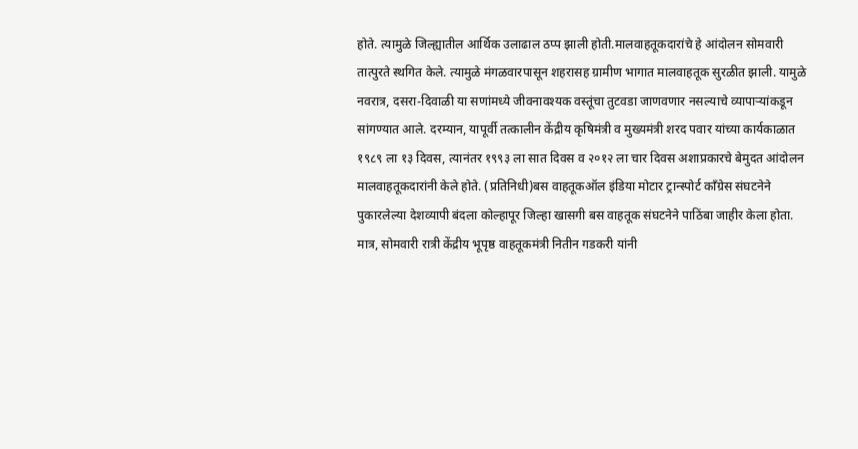होते. त्यामुळे जिल्ह्यातील आर्थिक उलाढाल ठप्प झाली होती.मालवाहतूकदारांचे हे आंदोलन सोमवारी तात्पुरते स्थगित केले. त्यामुळे मंगळवारपासून शहरासह ग्रामीण भागात मालवाहतूक सुरळीत झाली. यामुळे नवरात्र, दसरा-दिवाळी या सणांमध्ये जीवनावश्यक वस्तूंचा तुटवडा जाणवणार नसल्याचे व्यापाऱ्यांकडून सांगण्यात आले. दरम्यान, यापूर्वी तत्कालीन केंद्रीय कृषिमंत्री व मुख्यमंत्री शरद पवार यांच्या कार्यकाळात १९८९ ला १३ दिवस, त्यानंतर १९९३ ला सात दिवस व २०१२ ला चार दिवस अशाप्रकारचे बेमुदत आंदोलन मालवाहतूकदारांनी केले होते. (प्रतिनिधी)बस वाहतूकऑल इंडिया मोटार ट्रान्स्पोर्ट काँग्रेस संघटनेने पुकारलेल्या देशव्यापी बंदला कोल्हापूर जिल्हा खासगी बस वाहतूक संघटनेने पाठिंबा जाहीर केला होता. मात्र, सोमवारी रात्री केंद्रीय भूपृष्ठ वाहतूकमंत्री नितीन गडकरी यांनी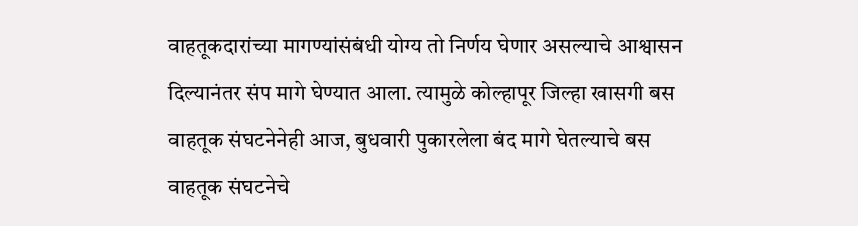वाहतूकदारांच्या मागण्यांसंबंधी योग्य तो निर्णय घेणार असल्याचे आश्वासन दिल्यानंतर संप मागे घेण्यात आला. त्यामुळे कोल्हापूर जिल्हा खासगी बस वाहतूक संघटनेनेही आज, बुधवारी पुकारलेला बंद मागे घेतल्याचे बस वाहतूक संघटनेचे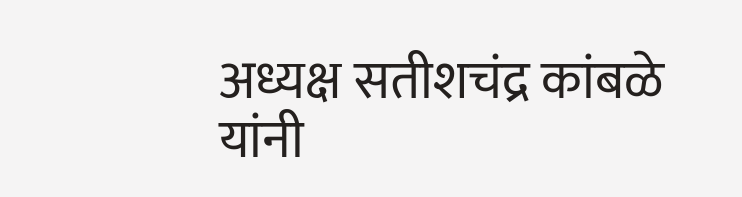अध्यक्ष सतीशचंद्र कांबळे यांनी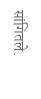सांगितले.